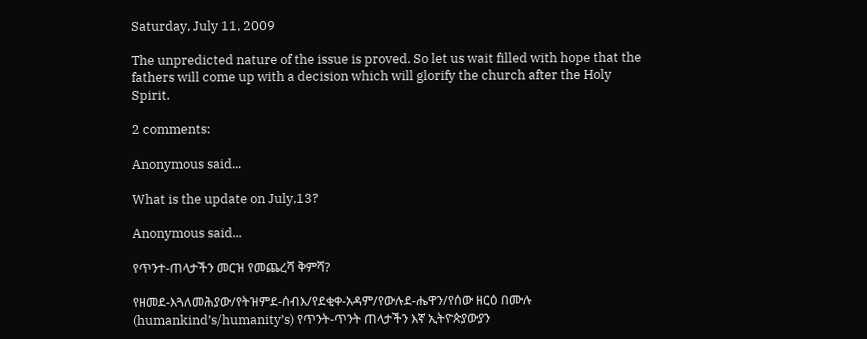Saturday, July 11, 2009

The unpredicted nature of the issue is proved. So let us wait filled with hope that the fathers will come up with a decision which will glorify the church after the Holy Spirit.

2 comments:

Anonymous said...

What is the update on July,13?

Anonymous said...

የጥንተ-ጠላታችን መርዝ የመጨረሻ ቅምሻ?

የዘመደ-እጓለመሕያው/የትዝምደ-ሰብእ/የደቂቀ-አዳም/የውሉደ-ሔዋን/የሰው ዘርዕ በሙሉ (humankind’s/humanity’s) የጥንት-ጥንት ጠላታችን እኛ ኢትዮጵያውያን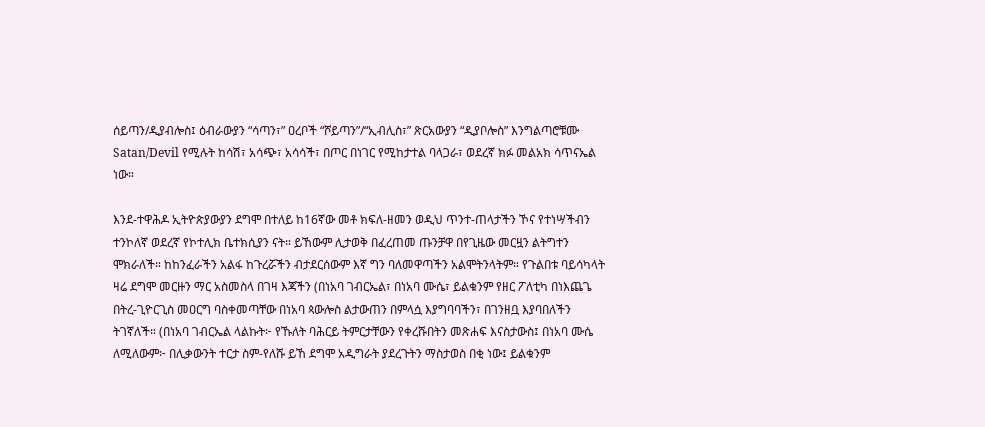ሰይጣን/ዲያብሎስ፤ ዕብራውያን “ሳጣን፣” ዐረቦች “ሾይጣን”/“ኢብሊስ፣” ጽርአውያን “ዲያቦሎስ” እንግልጣሮቹሙ Satan/Devil የሚሉት ከሳሽ፣ አሳጭ፣ አሳሳች፣ በጦር በነገር የሚከታተል ባላጋራ፣ ወደረኛ ክፉ መልአክ ሳጥናኤል ነው።

እንደ-ተዋሕዶ ኢትዮጵያውያን ደግሞ በተለይ ከ16ኛው መቶ ክፍለ-ዘመን ወዲህ ጥንተ-ጠላታችን ኾና የተነሣችብን ተንኮለኛ ወደረኛ የኮተሊክ ቤተክሲያን ናት። ይኸውም ሊታወቅ በፈረጠመ ጡንቻዋ በየጊዜው መርዟን ልትግተን ሞክራለች። ከከንፈራችን አልፋ ከጉረሯችን ብታደርሰውም እኛ ግን ባለመዋጣችን አልሞትንላትም። የጉልበቱ ባይሳካላት ዛሬ ደግሞ መርዙን ማር አስመስላ በገዛ እጃችን (በነአባ ገብርኤል፣ በነአባ ሙሴ፣ ይልቁንም የዘር ፖለቲካ በነእጨጌ በትረ-ጊዮርጊስ መዐርግ ባስቀመጣቸው በነአባ ጳውሎስ ልታውጠን በምላሷ እያግባባችን፣ በገንዘቧ እያባበለችን ትገኛለች። (በነአባ ገብርኤል ላልኩት፦ የኹለት ባሕርይ ትምርታቸውን የቀረሹበትን መጽሐፍ እናስታውስ፤ በነአባ ሙሴ ለሚለውም፦ በሊቃውንት ተርታ ስም-የለሹ ይኸ ደግሞ አዲግራት ያደረጉትን ማስታወስ በቂ ነው፤ ይልቁንም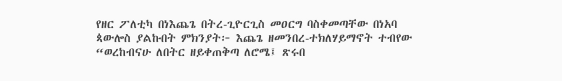የዘር ፖለቲካ በነእጨጌ በትረ-ጊዮርጊስ መዐርግ ባስቀመጣቸው በነአባ ጳውሎስ ያልኩበት ምክንያት፦ እጨጌ ዘመንበረ-ተክለሃይማኖት ተብየው “ወረከብናሁ ለበትር ዘይቀጠቅጣ ለሮሜ፤ ጽሩበ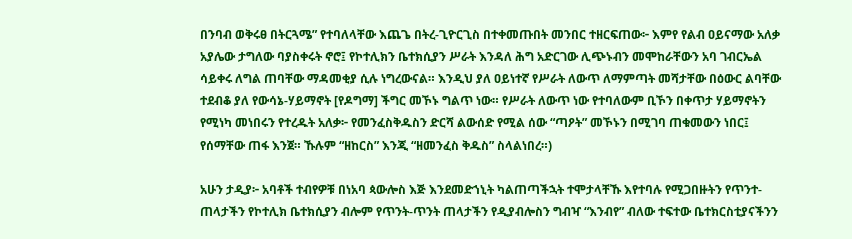በንባብ ወቅሩፀ በትርጓሜ” የተባለላቸው እጨጌ በትረ-ጊዮርጊስ በተቀመጡበት መንበር ተዘርፍጠው፦ እምየ የልብ ዐይናማው አለቃ አያሌው ታግለው ባያስቀሩት ኖሮ፤ የኮተሊክን ቤተክሲያን ሥራት እንዳለ ሕግ አድርገው ሊጭኑብን መሞከራቸውን አባ ገብርኤል ሳይቀሩ ለግል ጠባቸው ማዳመቂያ ሲሉ ነግረውናል። እንዲህ ያለ ዐይነተኛ የሥራት ለውጥ ለማምጣት መሻታቸው በዕውር ልባቸው ተደብቆ ያለ የውሳኔ-ሃይማኖት [የዶግማ] ችግር መኾኑ ግልጥ ነው። የሥራት ለውጥ ነው የተባለውም ቢኾን በቀጥታ ሃይማኖትን የሚነካ መነበሩን የተረዱት አለቃ፦ የመንፈስቅዱስን ድርሻ ልውሰድ የሚል ሰው “ጣዖት” መኾኑን በሚገባ ጠቁመውን ነበር፤ የሰማቸው ጠፋ እንጀ። ኹሉም “ዘከርስ” እንጂ “ዘመንፈስ ቅዱስ” ስላልነበረ።)

አሁን ታዲያ፦ አባቶች ተብየዎቹ በነአባ ጳውሎስ እጅ እንደመድኀኒት ካልጠጣችኋት ተሞታላቸኹ እየተባሉ የሚጋበዙትን የጥንተ-ጠላታችን የኮተሊክ ቤተክሲያን ብሎም የጥንት-ጥንት ጠላታችን የዲያብሎስን ግብዣ “እንብየ” ብለው ተፍተው ቤተክርስቲያናችንን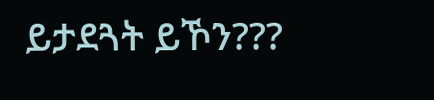ይታደጓት ይኾን???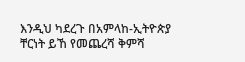እንዲህ ካደረጉ በአምላከ-ኢትዮጵያ ቸርነት ይኸ የመጨረሻ ቅምሻ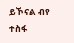ይኾናል ብየ ተስፋ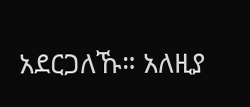አደርጋለኹ። አለዚያ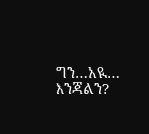ግን…አዪ… እንጃልን?